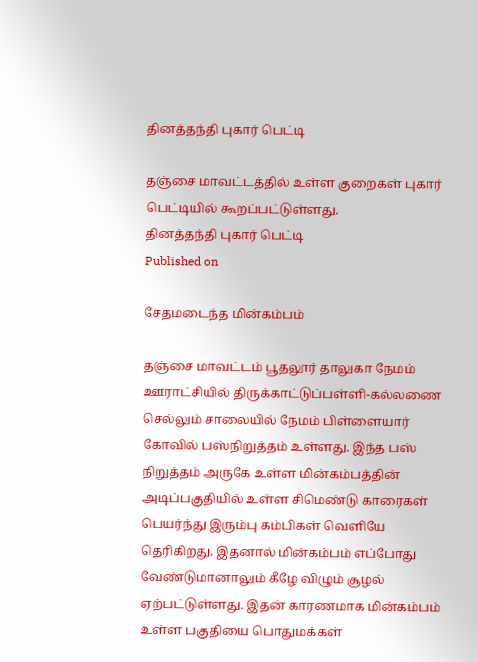தினத்தந்தி புகார் பெட்டி

தஞ்சை மாவட்டத்தில் உள்ள குறைகள் புகார் பெட்டியில் கூறப்பட்டுள்ளது.
தினத்தந்தி புகார் பெட்டி
Published on

சேதமடைந்த மின்கம்பம்

தஞ்சை மாவட்டம் பூதலூர் தாலுகா நேமம் ஊராட்சியில் திருக்காட்டுப்பள்ளி-கல்லணை செல்லும் சாலையில் நேமம் பிள்ளையார் கோவில் பஸ்நிறுத்தம் உள்ளது. இந்த பஸ் நிறுத்தம் அருகே உள்ள மின்கம்பத்தின் அடிப்பகுதியில் உள்ள சிமெண்டு காரைகள் பெயர்ந்து இரும்பு கம்பிகள் வெளியே தெரிகிறது. இதனால் மின்கம்பம் எப்போது வேண்டுமானாலும் கீழே விழும் சூழல் ஏற்பட்டுள்ளது. இதன் காரணமாக மின்கம்பம் உள்ள பகுதியை பொதுமக்கள்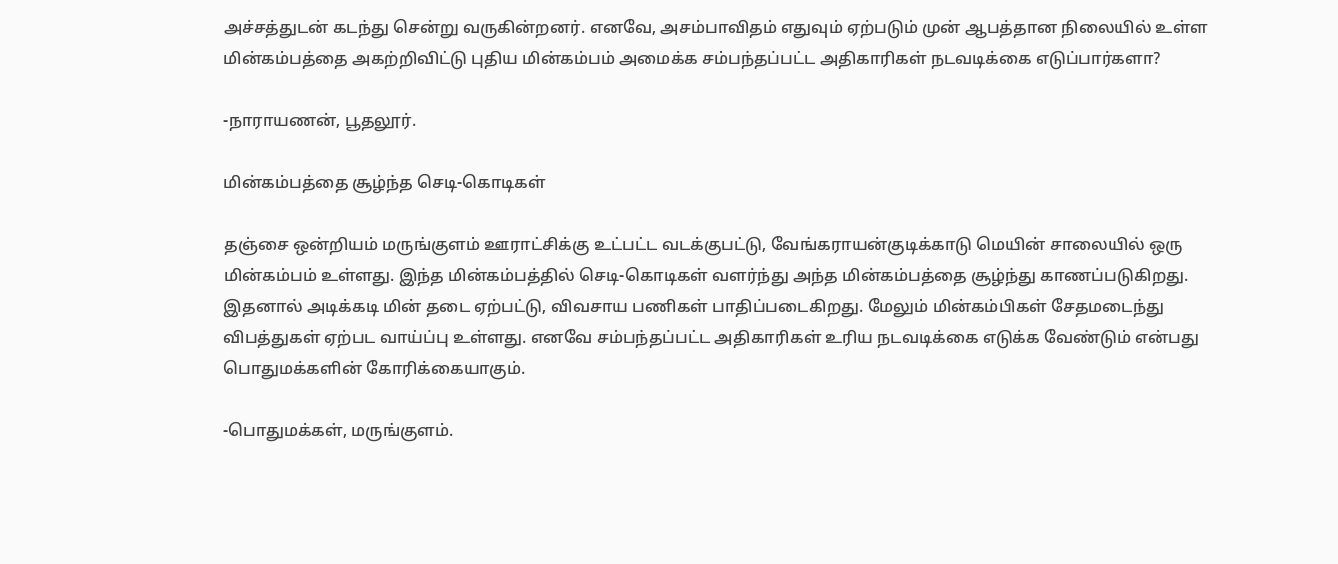அச்சத்துடன் கடந்து சென்று வருகின்றனர். எனவே, அசம்பாவிதம் எதுவும் ஏற்படும் முன் ஆபத்தான நிலையில் உள்ள மின்கம்பத்தை அகற்றிவிட்டு புதிய மின்கம்பம் அமைக்க சம்பந்தப்பட்ட அதிகாரிகள் நடவடிக்கை எடுப்பார்களா?

-நாராயணன், பூதலூர்.

மின்கம்பத்தை சூழ்ந்த செடி-கொடிகள்

தஞ்சை ஒன்றியம் மருங்குளம் ஊராட்சிக்கு உட்பட்ட வடக்குபட்டு, வேங்கராயன்குடிக்காடு மெயின் சாலையில் ஒரு மின்கம்பம் உள்ளது. இந்த மின்கம்பத்தில் செடி-கொடிகள் வளர்ந்து அந்த மின்கம்பத்தை சூழ்ந்து காணப்படுகிறது. இதனால் அடிக்கடி மின் தடை ஏற்பட்டு, விவசாய பணிகள் பாதிப்படைகிறது. மேலும் மின்கம்பிகள் சேதமடைந்து விபத்துகள் ஏற்பட வாய்ப்பு உள்ளது. எனவே சம்பந்தப்பட்ட அதிகாரிகள் உரிய நடவடிக்கை எடுக்க வேண்டும் என்பது பொதுமக்களின் கோரிக்கையாகும்.

-பொதுமக்கள், மருங்குளம்.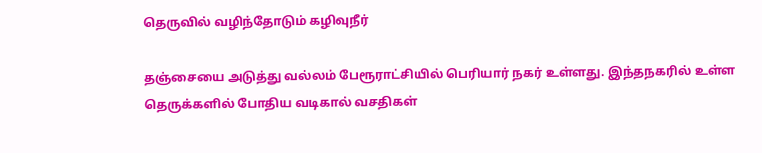தெருவில் வழிந்தோடும் கழிவுநீர்

தஞ்சையை அடுத்து வல்லம் பேரூராட்சியில் பெரியார் நகர் உள்ளது. இந்தநகரில் உள்ள தெருக்களில் போதிய வடிகால் வசதிகள்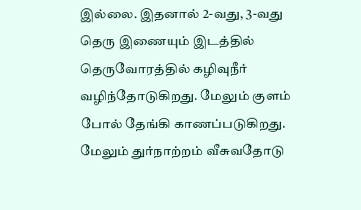இல்லை. இதனால் 2-வது, 3-வது தெரு இணையும் இடத்தில் தெருவோரத்தில் கழிவுநீர் வழிந்தோடுகிறது. மேலும் குளம் போல் தேங்கி காணப்படுகிறது. மேலும் துர்நாற்றம் வீசுவதோடு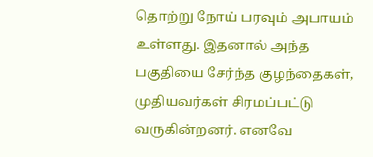தொற்று நோய் பரவும் அபாயம் உள்ளது. இதனால் அந்த பகுதியை சேர்ந்த குழந்தைகள், முதியவர்கள் சிரமப்பட்டு வருகின்றனர். எனவே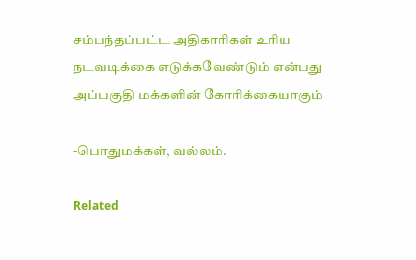சம்பந்தப்பட்ட அதிகாரிகள் உரிய நடவடிக்கை எடுக்கவேண்டும் என்பது அப்பகுதி மக்களின் கோரிக்கையாகும்

-பொதுமக்கள், வல்லம்.

Related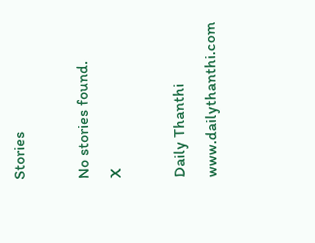Stories

No stories found.
X

Daily Thanthi
www.dailythanthi.com